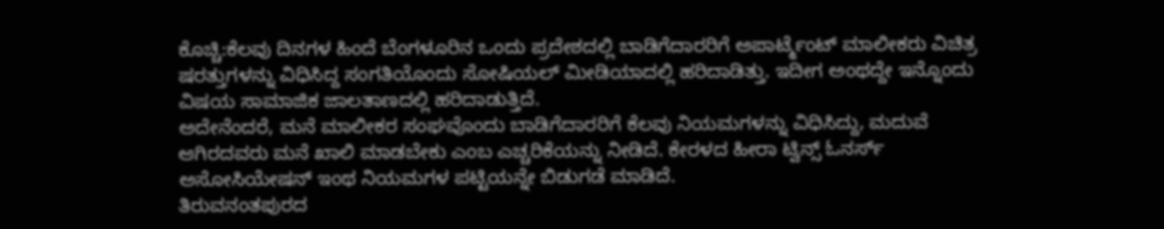ಕೊಚ್ಚಿ:ಕೆಲವು ದಿನಗಳ ಹಿಂದೆ ಬೆಂಗಳೂರಿನ ಒಂದು ಪ್ರದೇಶದಲ್ಲಿ ಬಾಡಿಗೆದಾರರಿಗೆ ಅಪಾರ್ಟ್ಮೆಂಟ್ ಮಾಲೀಕರು ವಿಚಿತ್ರ ಷರತ್ತುಗಳನ್ನು ವಿಧಿಸಿದ್ದ ಸಂಗತಿಯೊಂದು ಸೋಷಿಯಲ್ ಮೀಡಿಯಾದಲ್ಲಿ ಹರಿದಾಡಿತ್ತು. ಇದೀಗ ಅಂಥದ್ದೇ ಇನ್ನೊಂದು ವಿಷಯ ಸಾಮಾಜಿಕ ಜಾಲತಾಣದಲ್ಲಿ ಹರಿದಾಡುತ್ತಿದೆ.
ಅದೇನೆಂದರೆ, ಮನೆ ಮಾಲೀಕರ ಸಂಘವೊಂದು ಬಾಡಿಗೆದಾರರಿಗೆ ಕೆಲವು ನಿಯಮಗಳನ್ನು ವಿಧಿಸಿದ್ದು, ಮದುವೆ ಆಗಿರದವರು ಮನೆ ಖಾಲಿ ಮಾಡಬೇಕು ಎಂಬ ಎಚ್ಚರಿಕೆಯನ್ನು ನೀಡಿದೆ. ಕೇರಳದ ಹೀರಾ ಟ್ವಿನ್ಸ್ ಓನರ್ಸ್ ಅಸೋಸಿಯೇಷನ್ ಇಂಥ ನಿಯಮಗಳ ಪಟ್ಟಿಯನ್ನೇ ಬಿಡುಗಡೆ ಮಾಡಿದೆ.
ತಿರುವನಂತಪುರದ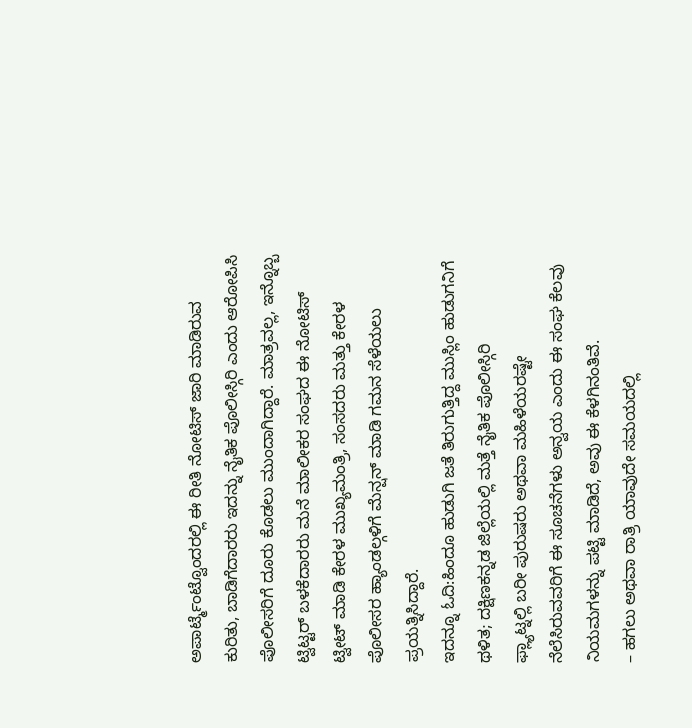ಅಪಾರ್ಟ್ಮೆಂಟ್ವೊಂದರಲ್ಲಿ ಈ ರೀತಿ ನೋಟಿಸ್ ಜಾರಿ ಮಾಡಿರುವ ಕುರಿತು, ಬಾಡಿಗೆದಾರರು ಇದನ್ನು ನೈತಿಕ ಪೊಲೀಸ್ಗಿರಿ ಎಂದು ಆರೋಪಿಸಿ ಪೊಲೀಸರಿಗೆ ದೂರು ಕೊಡಲು ಮುಂದಾಗಿದ್ದಾರೆ. ಮಾತ್ರವಲ್ಲ, ಇನ್ನೊಬ್ಬ ಟ್ವಿಟ್ಟರ್ ಬಳಕೆದಾರರು ಮನೆ ಮಾಲೀಕರ ಸಂಘದ ಈ ನೋಟಿಸ್ ಟ್ವೀಟ್ ಮಾಡಿ ಕೇರಳ ಮುಖ್ಯಮಂತ್ರಿ, ಸಂಸದರು ಮತ್ತು ಕೇರಳ ಪೊಲೀಸರ ಹ್ಯಾಂಡಲ್ಗಳಿಗೆ ಮೆನ್ಷನ್ ಮಾಡಿ ಗಮನ ಸೆಳೆಯಲು ಪ್ರಯತ್ನಿಸಿದ್ದಾರೆ.
ಇದನ್ನೂ ಓದಿ:ಹಿಂದೂ ಹುಡುಗಿ ಜತೆ ತಿರುಗುತ್ತಿದ್ದ ಮುಸ್ಲಿಂ ಹುಡುಗನಿಗೆ ಥಳಿತ; ದಕ್ಷಿಣಕನ್ನಡ ಜಿಲ್ಲೆಯಲ್ಲಿ ಮತ್ತೆ ನೈತಿಕ ಪೊಲೀಸ್ಗಿರಿ
ಫ್ಲ್ಯಾಟ್ನಲ್ಲಿ ಬರೀ ಪುರುಷರು ಅಥವಾ ಮಹಿಳೆಯರಷ್ಟೇ ನೆಲೆಸಿರುವವರಿಗೆ ಈ ಸೂಚನೆಗಳು ಅನ್ವಯ ಎಂದು ಈ ಸಂಘ ಕೆಲವು ನಿಯಮಗಳನ್ನು ಪಟ್ಟಿ ಮಾಡಿದೆ, ಅವು ಈ ಕೆಳಗಿನಂತಿವೆ.
– ಹಗಲು ಅಥವಾ ರಾತ್ರಿ ಯಾವುದೇ ಸಮಯದಲ್ಲಿ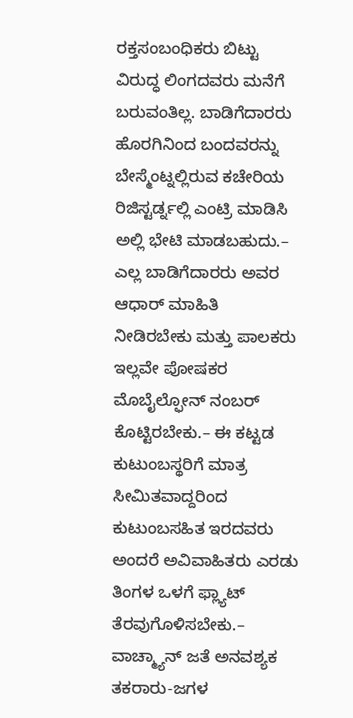ರಕ್ತಸಂಬಂಧಿಕರು ಬಿಟ್ಟು ವಿರುದ್ಧ ಲಿಂಗದವರು ಮನೆಗೆ ಬರುವಂತಿಲ್ಲ. ಬಾಡಿಗೆದಾರರು ಹೊರಗಿನಿಂದ ಬಂದವರನ್ನು ಬೇಸ್ಮೆಂಟ್ನಲ್ಲಿರುವ ಕಚೇರಿಯ ರಿಜಿಸ್ಟರ್ಡ್ನಲ್ಲಿ ಎಂಟ್ರಿ ಮಾಡಿಸಿ ಅಲ್ಲಿ ಭೇಟಿ ಮಾಡಬಹುದು.– ಎಲ್ಲ ಬಾಡಿಗೆದಾರರು ಅವರ ಆಧಾರ್ ಮಾಹಿತಿ ನೀಡಿರಬೇಕು ಮತ್ತು ಪಾಲಕರು ಇಲ್ಲವೇ ಪೋಷಕರ ಮೊಬೈಲ್ಫೋನ್ ನಂಬರ್ ಕೊಟ್ಟಿರಬೇಕು.– ಈ ಕಟ್ಟಡ ಕುಟುಂಬಸ್ಥರಿಗೆ ಮಾತ್ರ ಸೀಮಿತವಾದ್ದರಿಂದ ಕುಟುಂಬಸಹಿತ ಇರದವರು ಅಂದರೆ ಅವಿವಾಹಿತರು ಎರಡು ತಿಂಗಳ ಒಳಗೆ ಫ್ಲ್ಯಾಟ್ ತೆರವುಗೊಳಿಸಬೇಕು.– ವಾಚ್ಮ್ಯಾನ್ ಜತೆ ಅನವಶ್ಯಕ ತಕರಾರು-ಜಗಳ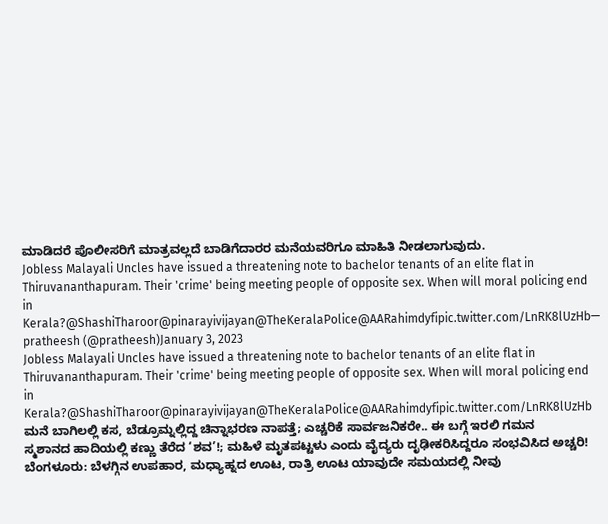ಮಾಡಿದರೆ ಪೊಲೀಸರಿಗೆ ಮಾತ್ರವಲ್ಲದೆ ಬಾಡಿಗೆದಾರರ ಮನೆಯವರಿಗೂ ಮಾಹಿತಿ ನೀಡಲಾಗುವುದು.
Jobless Malayali Uncles have issued a threatening note to bachelor tenants of an elite flat in Thiruvananthapuram. Their 'crime' being meeting people of opposite sex. When will moral policing end in Kerala?@ShashiTharoor@pinarayivijayan@TheKeralaPolice@AARahimdyfipic.twitter.com/LnRK8lUzHb— pratheesh (@pratheesh)January 3, 2023
Jobless Malayali Uncles have issued a threatening note to bachelor tenants of an elite flat in Thiruvananthapuram. Their 'crime' being meeting people of opposite sex. When will moral policing end in Kerala?@ShashiTharoor@pinarayivijayan@TheKeralaPolice@AARahimdyfipic.twitter.com/LnRK8lUzHb
ಮನೆ ಬಾಗಿಲಲ್ಲಿ ಕಸ, ಬೆಡ್ರೂಮ್ನಲ್ಲಿದ್ದ ಚಿನ್ನಾಭರಣ ನಾಪತ್ತೆ; ಎಚ್ಚರಿಕೆ ಸಾರ್ವಜನಿಕರೇ.. ಈ ಬಗ್ಗೆ ಇರಲಿ ಗಮನ
ಸ್ಮಶಾನದ ಹಾದಿಯಲ್ಲಿ ಕಣ್ಣು ತೆರೆದ ‘ಶವ’!; ಮಹಿಳೆ ಮೃತಪಟ್ಟಳು ಎಂದು ವೈದ್ಯರು ದೃಢೀಕರಿಸಿದ್ದರೂ ಸಂಭವಿಸಿದ ಅಚ್ಚರಿ!
ಬೆಂಗಳೂರು: ಬೆಳಗ್ಗಿನ ಉಪಹಾರ, ಮಧ್ಯಾಹ್ನದ ಊಟ, ರಾತ್ರಿ ಊಟ ಯಾವುದೇ ಸಮಯದಲ್ಲಿ ನೀವು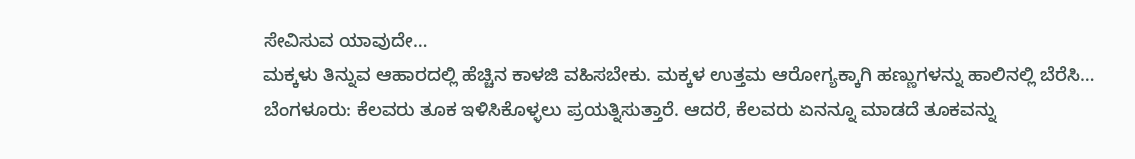ಸೇವಿಸುವ ಯಾವುದೇ…
ಮಕ್ಕಳು ತಿನ್ನುವ ಆಹಾರದಲ್ಲಿ ಹೆಚ್ಚಿನ ಕಾಳಜಿ ವಹಿಸಬೇಕು. ಮಕ್ಕಳ ಉತ್ತಮ ಆರೋಗ್ಯಕ್ಕಾಗಿ ಹಣ್ಣುಗಳನ್ನು ಹಾಲಿನಲ್ಲಿ ಬೆರೆಸಿ…
ಬೆಂಗಳೂರು: ಕೆಲವರು ತೂಕ ಇಳಿಸಿಕೊಳ್ಳಲು ಪ್ರಯತ್ನಿಸುತ್ತಾರೆ. ಆದರೆ, ಕೆಲವರು ಏನನ್ನೂ ಮಾಡದೆ ತೂಕವನ್ನು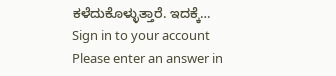ಕಳೆದುಕೊಳ್ಳುತ್ತಾರೆ. ಇದಕ್ಕೆ…
Sign in to your account
Please enter an answer in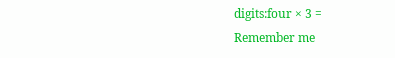digits:four × 3 =
Remember me